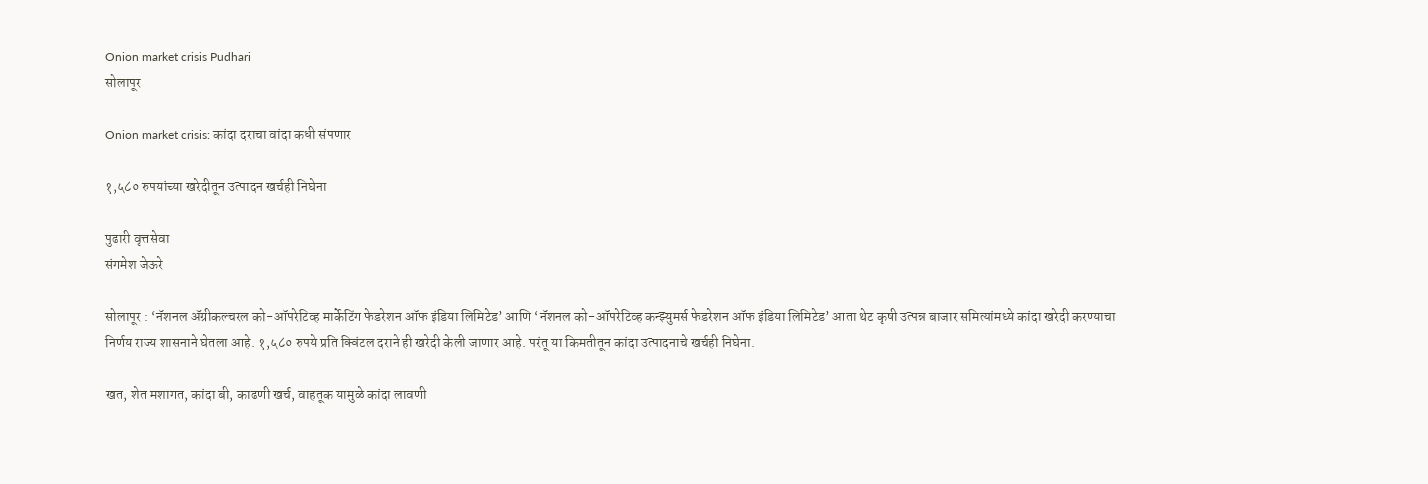Onion market crisis Pudhari
सोलापूर

Onion market crisis: कांदा दराचा वांदा कधी संपणार

१,५८० रुपयांच्या खरेदीतून उत्पादन खर्चही निघेना

पुढारी वृत्तसेवा
संगमेश जेऊरे

सोलापूर : ‘नॅशनल ॲग्रीकल्चरल को-ऑपरेटिव्ह मार्केटिंग फेडरेशन ऑफ इंडिया लिमिटेड’ आणि ‘नॅशनल को-ऑपरेटिव्ह कन्झ्युमर्स फेडरेशन ऑफ इंडिया लिमिटेड’ आता थेट कृषी उत्पन्न बाजार समित्यांमध्ये कांदा खरेदी करण्याचा निर्णय राज्य शासनाने घेतला आहे. १,५८० रुपये प्रति क्विंटल दराने ही खरेदी केली जाणार आहे. परंतू या किमतीतून कांदा उत्पादनाचे खर्चही निघेना.

खत, शेत मशागत, कांदा बी, काढणी खर्च, वाहतूक यामुळे कांदा लावणी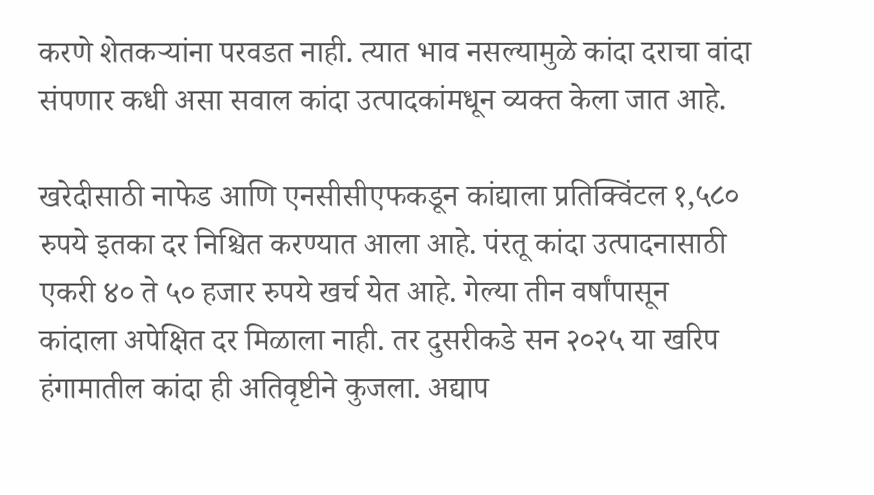करणे शेतकऱ्यांना परवडत नाही. त्यात भाव नसल्यामुळे कांदा दराचा वांदा संपणार कधी असा सवाल कांदा उत्पादकांमधून व्यक्त केला जात आहे.

खरेदीसाठी नाफेड आणि एनसीसीएफकडून कांद्याला प्रतिक्विंटल १,५८० रुपये इतका दर निश्चित करण्यात आला आहे. पंरतू कांदा उत्पादनासाठी एकरी ४० ते ५० हजार रुपये खर्च येत आहे. गेल्या तीन वर्षांपासून कांदाला अपेक्षित दर मिळाला नाही. तर दुसरीकडे सन २०२५ या खरिप हंगामातील कांदा ही अतिवृष्टीने कुजला. अद्याप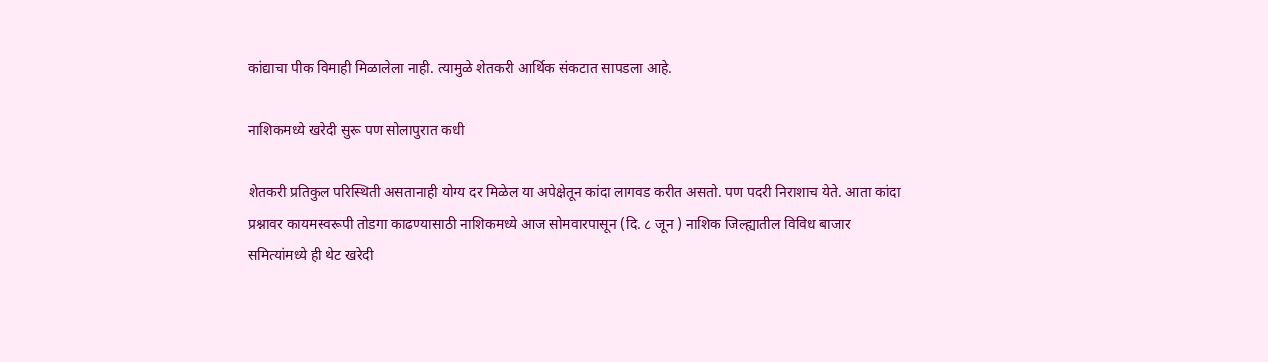कांद्याचा पीक विमाही मिळालेला नाही. त्यामुळे शेतकरी आर्थिक संकटात सापडला आहे.

नाशिकमध्ये खरेदी सुरू पण सोलापुरात कधी

शेतकरी प्रतिकुल परिस्थिती असतानाही योग्य दर मिळेल या अपेक्षेतून कांदा लागवड करीत असतो. पण पदरी निराशाच येते. आता कांदा प्रश्नावर कायमस्वरूपी तोडगा काढण्यासाठी नाशिकमध्ये आज सोमवारपासून (दि. ८ जून ) नाशिक जिल्ह्यातील विविध बाजार समित्यांमध्ये ही थेट खरेदी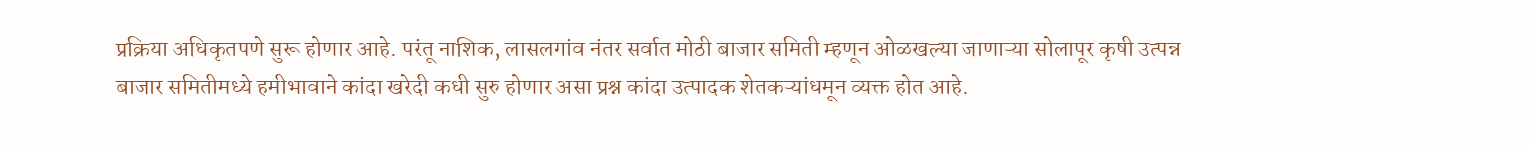प्रक्रिया अधिकृतपणे सुरू होणार आहे. परंतू नाशिक, लासलगांव नंतर सर्वात मोठी बाजार समिती म्हणून ओळखल्या जाणाऱ्या सोलापूर कृषी उत्पन्न बाजार समितीमध्ये हमीभावाने कांदा खरेदी कधी सुरु होणार असा प्रश्न कांदा उत्पादक शेतकऱ्यांधमून व्यक्त होत आहे.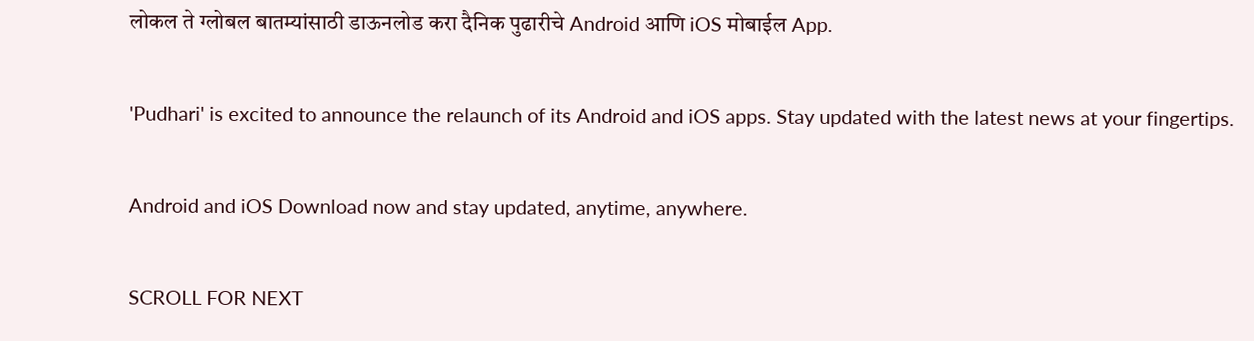लोकल ते ग्लोबल बातम्यांसाठी डाऊनलोड करा दैनिक पुढारीचे Android आणि iOS मोबाईल App.

'Pudhari' is excited to announce the relaunch of its Android and iOS apps. Stay updated with the latest news at your fingertips.

Android and iOS Download now and stay updated, anytime, anywhere.

SCROLL FOR NEXT